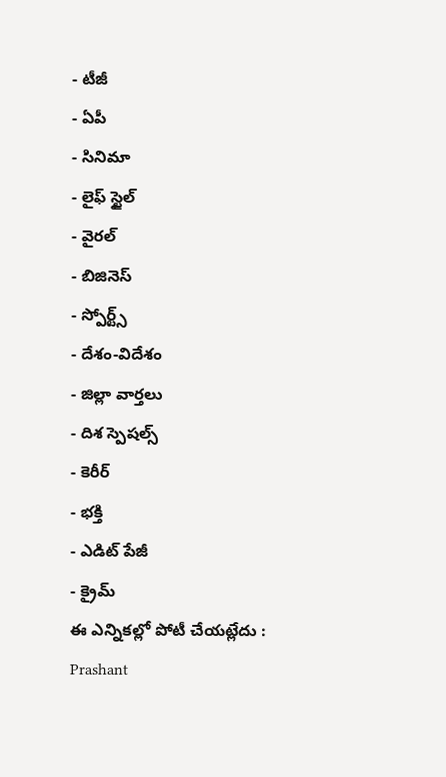- టీజీ
- ఏపీ
- సినిమా
- లైఫ్ స్టైల్
- వైరల్
- బిజినెస్
- స్పోర్ట్స్
- దేశం-విదేశం
- జిల్లా వార్తలు
- దిశ స్పెషల్స్
- కెరీర్
- భక్తి
- ఎడిట్ పేజీ
- క్రైమ్
ఈ ఎన్నికల్లో పోటీ చేయట్లేదు : Prashant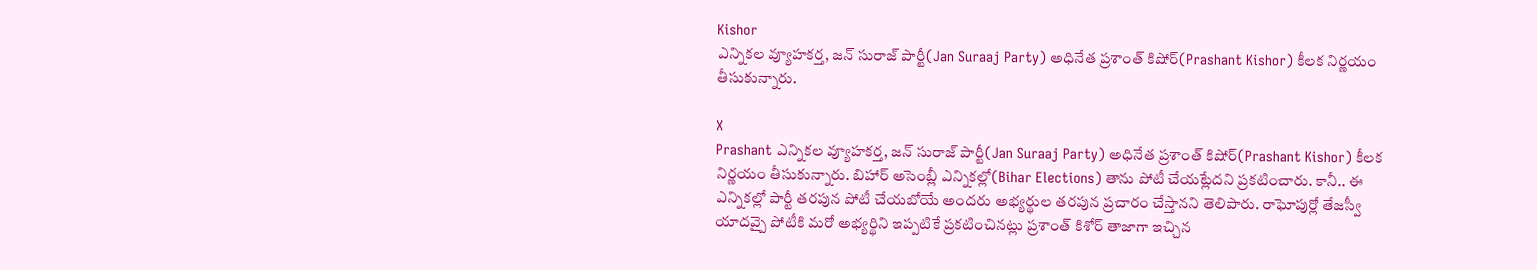Kishor
ఎన్నికల వ్యూహకర్త, జన్ సురాజ్ పార్టీ(Jan Suraaj Party) అధినేత ప్రశాంత్ కిషోర్(Prashant Kishor) కీలక నిర్ణయం తీసుకున్నారు.

X
Prashant ఎన్నికల వ్యూహకర్త, జన్ సురాజ్ పార్టీ(Jan Suraaj Party) అధినేత ప్రశాంత్ కిషోర్(Prashant Kishor) కీలక నిర్ణయం తీసుకున్నారు. బిహార్ అసెంబ్లీ ఎన్నికల్లో(Bihar Elections) తాను పోటీ చేయట్లేదని ప్రకటించారు. కానీ.. ఈ ఎన్నికల్లో పార్టీ తరపున పోటీ చేయబోయే అందరు అభ్యర్థుల తరపున ప్రచారం చేస్తానని తెలిపారు. రాఘోపుర్లో తేజస్వీ యాదవ్పై పోటీకి మరో అభ్యర్థిని ఇప్పటికే ప్రకటించినట్లు ప్రశాంత్ కిశోర్ తాజాగా ఇచ్చిన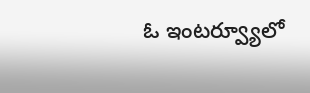ఓ ఇంటర్వ్యూలో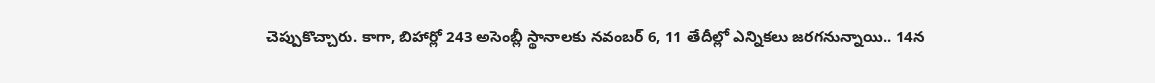చెప్పుకొచ్చారు. కాగా, బిహార్లో 243 అసెంబ్లీ స్థానాలకు నవంబర్ 6, 11 తేదీల్లో ఎన్నికలు జరగనున్నాయి.. 14న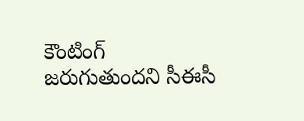కౌంటింగ్ జరుగుతుందని సీఈసీ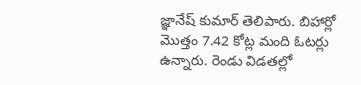జ్ఞానేష్ కుమార్ తెలిపారు. బిహార్లో మొత్తం 7.42 కోట్ల మంది ఓటర్లు ఉన్నారు. రెండు విడతల్లో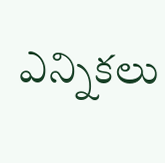ఎన్నికలు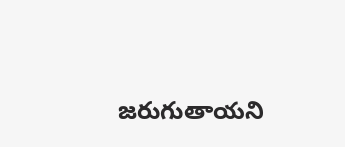జరుగుతాయని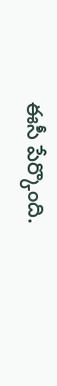ఈసీ పేర్కొంది.